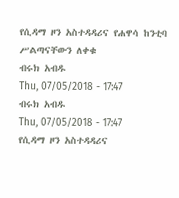የሲዳማ ዞን አስተዳዳሪና የሐዋሳ ከንቲባ ሥልጣናቸውን ለቀቁ
ብሩክ አብዱ
Thu, 07/05/2018 - 17:47
ብሩክ አብዱ
Thu, 07/05/2018 - 17:47
የሲዳማ ዞን አስተዳዳሪና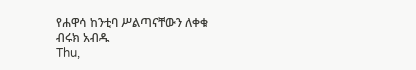የሐዋሳ ከንቲባ ሥልጣናቸውን ለቀቁ
ብሩክ አብዱ
Thu,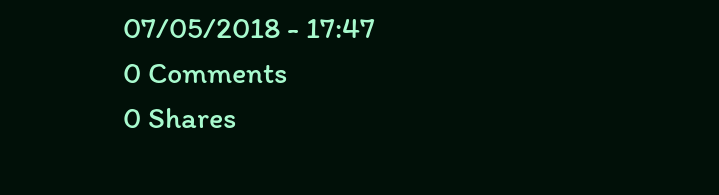07/05/2018 - 17:47
0 Comments
0 Shares